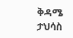ቅዳሜ ታህሳስ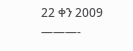22 ቀን 2009
———-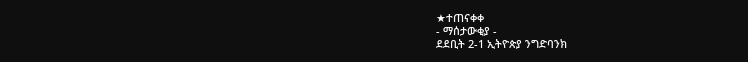★ተጠናቀቀ
- ማሰታውቂያ -
ደደቢት 2-1 ኢትዮጵያ ንግድባንክ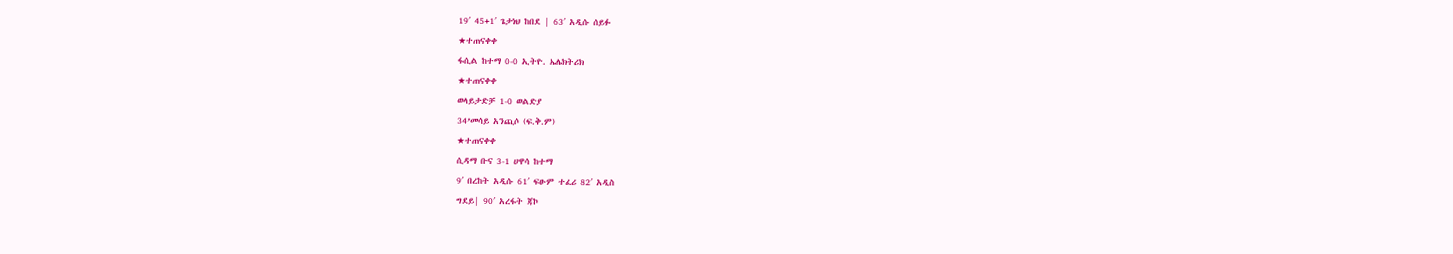19′ 45+1′ ጌታነህ ከበደ | 63′ አዲሱ ሰይፉ
★ተጠናቀቀ
ፋሲል ከተማ 0-0 ኢትዮ. ኤሌክትሪክ
★ተጠናቀቀ
ወላይታድቻ 1-0 ወልድያ
34’መሳይ አንጪሶ (ፍ.ቅ.ም)
★ተጠናቀቀ
ሲዳማ ቡና 3-1 ሀዋሳ ከተማ
9′ በረከት አዲሱ 61′ ፍፁም ተፈሪ 82′ አዲስ
ግደይ| 90′ አረፋት ጃኮ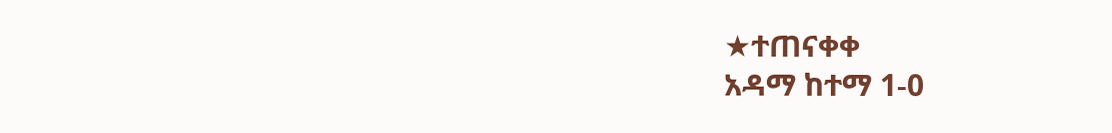★ተጠናቀቀ
አዳማ ከተማ 1-0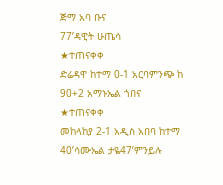ጅማ አባ ቡና
77’ዳዊት ሁጤሳ
★ተጠናቀቀ
ድሬዳዋ ከተማ 0-1 አርባምንጭ ከ
90+2 አማኑኤል ጎበና
★ተጠናቀቀ
መከላከያ 2-1 አዲስ አበባ ከተማ
40’ሳሙኤል ታዬ47’ምንይሉ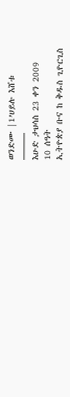ወንድሙ |1’ሀይሉ እሸቱ
———
እሁድ ታህሳስ 23 ቀን 2009
10 ሰዓት
ኢትዮጵያ ቡና ከ ቅዱስ ጊዮርጊስ